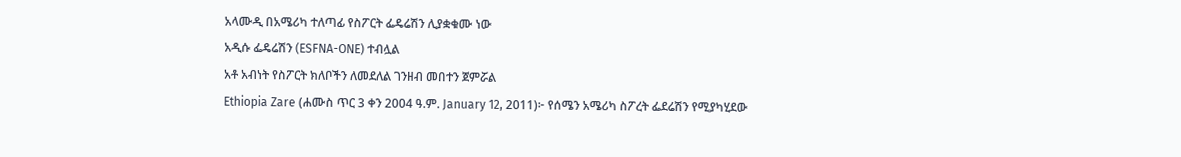አላሙዲ በአሜሪካ ተለጣፊ የስፖርት ፌዴሬሽን ሊያቋቁሙ ነው
አዲሱ ፌዴሬሽን (ESFNA-ONE) ተብሏል
አቶ አብነት የስፖርት ክለቦችን ለመደለል ገንዘብ መበተን ጀምሯል
Ethiopia Zare (ሐሙስ ጥር 3 ቀን 2004 ዓ.ም. January 12, 2011)፦ የሰሜን አሜሪካ ስፖረት ፌደሬሽን የሚያካሂደው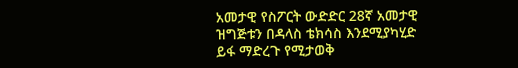አመታዊ የስፖርት ውድድር 28ኛ አመታዊ ዝግጅቱን በዳላስ ቴክሳስ እንደሚያካሂድ ይፋ ማድረጉ የሚታወቅ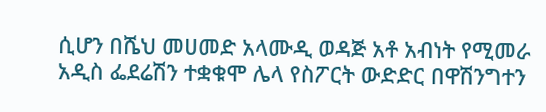ሲሆን በሼህ መሀመድ አላሙዲ ወዳጅ አቶ አብነት የሚመራ አዲስ ፌደሬሽን ተቋቁሞ ሌላ የስፖርት ውድድር በዋሽንግተን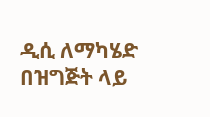ዲሲ ለማካሄድ በዝግጅት ላይ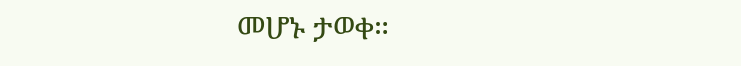መሆኑ ታወቀ።